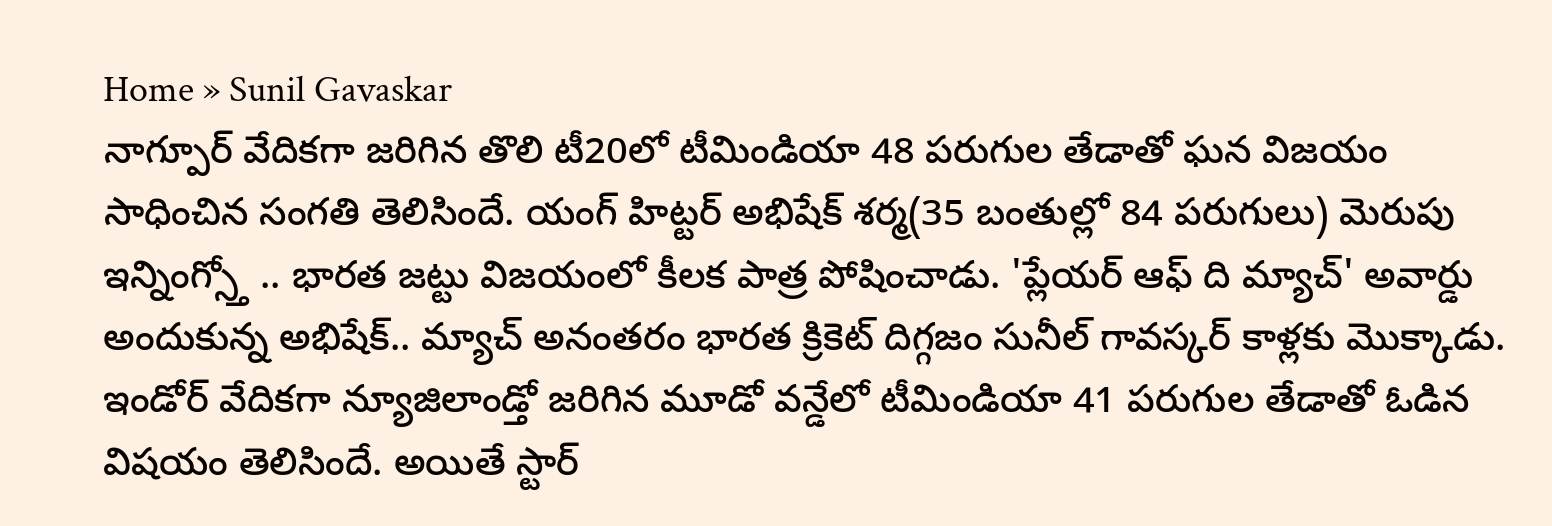Home » Sunil Gavaskar
నాగ్పూర్ వేదికగా జరిగిన తొలి టీ20లో టీమిండియా 48 పరుగుల తేడాతో ఘన విజయం సాధించిన సంగతి తెలిసిందే. యంగ్ హిట్టర్ అభిషేక్ శర్మ(35 బంతుల్లో 84 పరుగులు) మెరుపు ఇన్నింగ్స్తో .. భారత జట్టు విజయంలో కీలక పాత్ర పోషించాడు. 'ప్లేయర్ ఆఫ్ ది మ్యాచ్' అవార్డు అందుకున్న అభిషేక్.. మ్యాచ్ అనంతరం భారత క్రికెట్ దిగ్గజం సునీల్ గావస్కర్ కాళ్లకు మొక్కాడు.
ఇండోర్ వేదికగా న్యూజిలాండ్తో జరిగిన మూడో వన్డేలో టీమిండియా 41 పరుగుల తేడాతో ఓడిన విషయం తెలిసిందే. అయితే స్టార్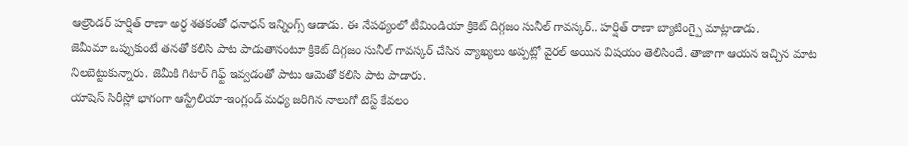ఆల్రౌండర్ హర్షిత్ రాణా అర్ధ శతకంతో ధనాధన్ ఇన్నింగ్స్ ఆడాడు. ఈ నేపథ్యంలో టీమిండియా క్రికెట్ దిగ్గజం సునీల్ గావస్కర్.. హర్షిత్ రాణా బ్యాటింగ్పై మాట్లాడాడు.
జెమీమా ఒప్పుకుంటే తనతో కలిసి పాట పాడుతానంటూ క్రికెట్ దిగ్గజం సునీల్ గావస్కర్ చేసిన వ్యాఖ్యలు అప్పట్లో వైరల్ అయిన విషయం తెలిసిందే. తాజాగా ఆయన ఇచ్చిన మాట నిలబెట్టుకున్నారు. జెమీకి గిటార్ గిఫ్ట్ ఇవ్వడంతో పాటు ఆమెతో కలిసి పాట పాడారు.
యాషెస్ సిరీస్లో భాగంగా ఆస్ట్రేలియా-ఇంగ్లండ్ మధ్య జరిగిన నాలుగో టెస్ట్ కేవలం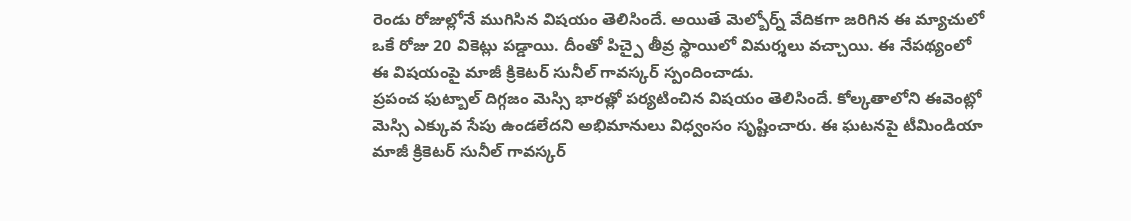రెండు రోజుల్లోనే ముగిసిన విషయం తెలిసిందే. అయితే మెల్బోర్న్ వేదికగా జరిగిన ఈ మ్యాచులో ఒకే రోజు 20 వికెట్లు పడ్డాయి. దీంతో పిచ్పై తీవ్ర స్థాయిలో విమర్శలు వచ్చాయి. ఈ నేపథ్యంలో ఈ విషయంపై మాజీ క్రికెటర్ సునీల్ గావస్కర్ స్పందించాడు.
ప్రపంచ ఫుట్బాల్ దిగ్గజం మెస్సి భారత్లో పర్యటించిన విషయం తెలిసిందే. కోల్కతాలోని ఈవెంట్లో మెస్సి ఎక్కువ సేపు ఉండలేదని అభిమానులు విధ్వంసం సృష్టించారు. ఈ ఘటనపై టీమిండియా మాజీ క్రికెటర్ సునీల్ గావస్కర్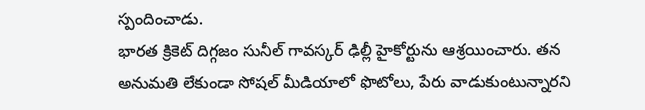స్పందించాడు.
భారత క్రికెట్ దిగ్గజం సునీల్ గావస్కర్ ఢిల్లీ హైకోర్టును ఆశ్రయించారు. తన అనుమతి లేకుండా సోషల్ మీడియాలో ఫొటోలు, పేరు వాడుకుంటున్నారని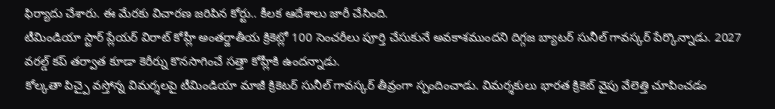ఫిర్యాదు చేశారు. ఈ మేరకు విచారణ జరిపిన కోర్టు.. కీలక ఆదేశాలు జారీ చేసింది.
టీమిండియా స్టార్ ప్లేయర్ విరాట్ కోహ్లీ అంతర్జాతీయ క్రికెట్లో 100 సెంచరీలు పూర్తి చేసుకునే అవకాశముందని దిగ్గజ బ్యాటర్ సునీల్ గావస్కర్ పేర్కొన్నాడు. 2027 వరల్డ్ కప్ తర్వాత కూడా కెరీర్ను కొనసాగించే సత్తా కోహ్లీకి ఉందన్నాడు.
కోల్కతా పిచ్పై వస్తోన్న విమర్శలపై టీమిండియా మాజీ క్రికెటర్ సునీల్ గావస్కర్ తీవ్రంగా స్పందించాడు. విమర్శకులు భారత క్రికెట్ వైపు వేలెత్తి చూపించడం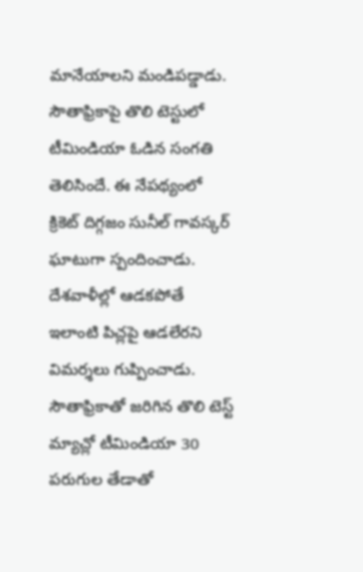మానేయాలని మండిపడ్డాడు.
సౌతాఫ్రికాపై తొలి టెస్టులో టీమిండియా ఓడిన సంగతి తెలిసిందే. ఈ నేపథ్యంలో క్రికెట్ దిగ్గజం సునీల్ గావస్కర్ ఘాటుగా స్పందించాడు. దేశవాళీల్లో ఆడకపోతే ఇలాంటి పిచ్లపై ఆడలేరని విమర్శలు గుప్పించాడు.
సౌతాఫ్రికాతో జరిగిన తొలి టెస్ట్ మ్యాచ్లో టీమిండియా 30 పరుగుల తేడాతో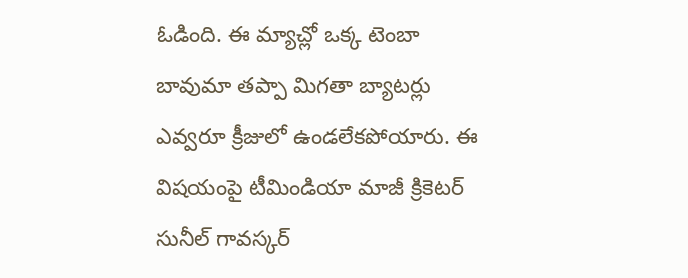ఓడింది. ఈ మ్యాచ్లో ఒక్క టెంబా బావుమా తప్పా మిగతా బ్యాటర్లు ఎవ్వరూ క్రీజులో ఉండలేకపోయారు. ఈ విషయంపై టీమిండియా మాజీ క్రికెటర్ సునీల్ గావస్కర్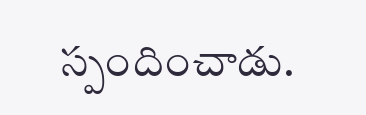స్పందించాడు.